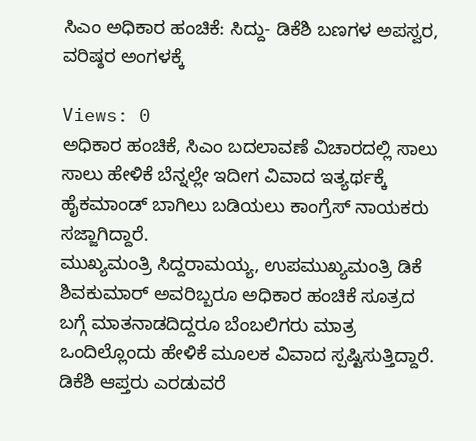ಸಿಎಂ ಅಧಿಕಾರ ಹಂಚಿಕೆ: ಸಿದ್ದು- ಡಿಕೆಶಿ ಬಣಗಳ ಅಪಸ್ವರ, ವರಿಷ್ಠರ ಅಂಗಳಕ್ಕೆ

Views: 0
ಅಧಿಕಾರ ಹಂಚಿಕೆ, ಸಿಎಂ ಬದಲಾವಣೆ ವಿಚಾರದಲ್ಲಿ ಸಾಲು ಸಾಲು ಹೇಳಿಕೆ ಬೆನ್ನಲ್ಲೇ ಇದೀಗ ವಿವಾದ ಇತ್ಯರ್ಥಕ್ಕೆ ಹೈಕಮಾಂಡ್ ಬಾಗಿಲು ಬಡಿಯಲು ಕಾಂಗ್ರೆಸ್ ನಾಯಕರು ಸಜ್ಜಾಗಿದ್ದಾರೆ.
ಮುಖ್ಯಮಂತ್ರಿ ಸಿದ್ದರಾಮಯ್ಯ, ಉಪಮುಖ್ಯಮಂತ್ರಿ ಡಿಕೆ ಶಿವಕುಮಾರ್ ಅವರಿಬ್ಬರೂ ಅಧಿಕಾರ ಹಂಚಿಕೆ ಸೂತ್ರದ ಬಗ್ಗೆ ಮಾತನಾಡದಿದ್ದರೂ ಬೆಂಬಲಿಗರು ಮಾತ್ರ ಒಂದಿಲ್ಲೊಂದು ಹೇಳಿಕೆ ಮೂಲಕ ವಿವಾದ ಸ್ಪಷ್ಟಿಸುತ್ತಿದ್ದಾರೆ.
ಡಿಕೆಶಿ ಆಪ್ತರು ಎರಡುವರೆ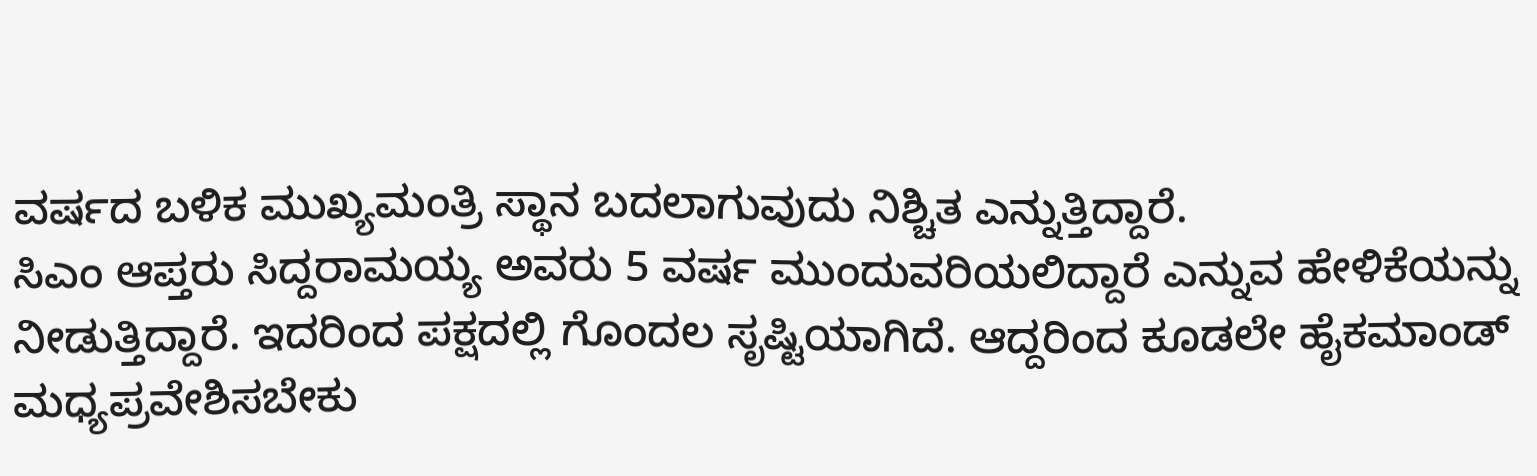ವರ್ಷದ ಬಳಿಕ ಮುಖ್ಯಮಂತ್ರಿ ಸ್ಥಾನ ಬದಲಾಗುವುದು ನಿಶ್ಚಿತ ಎನ್ನುತ್ತಿದ್ದಾರೆ.
ಸಿಎಂ ಆಪ್ತರು ಸಿದ್ದರಾಮಯ್ಯ ಅವರು 5 ವರ್ಷ ಮುಂದುವರಿಯಲಿದ್ದಾರೆ ಎನ್ನುವ ಹೇಳಿಕೆಯನ್ನು ನೀಡುತ್ತಿದ್ದಾರೆ. ಇದರಿಂದ ಪಕ್ಷದಲ್ಲಿ ಗೊಂದಲ ಸೃಷ್ಟಿಯಾಗಿದೆ. ಆದ್ದರಿಂದ ಕೂಡಲೇ ಹೈಕಮಾಂಡ್ ಮಧ್ಯಪ್ರವೇಶಿಸಬೇಕು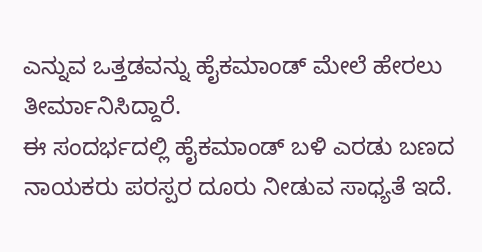ಎನ್ನುವ ಒತ್ತಡವನ್ನು ಹೈಕಮಾಂಡ್ ಮೇಲೆ ಹೇರಲು ತೀರ್ಮಾನಿಸಿದ್ದಾರೆ.
ಈ ಸಂದರ್ಭದಲ್ಲಿ ಹೈಕಮಾಂಡ್ ಬಳಿ ಎರಡು ಬಣದ ನಾಯಕರು ಪರಸ್ಪರ ದೂರು ನೀಡುವ ಸಾಧ್ಯತೆ ಇದೆ.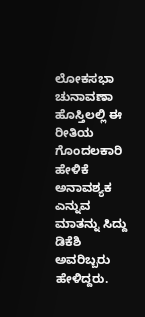ಲೋಕಸಭಾ ಚುನಾವಣಾ ಹೊಸ್ತಿಲಲ್ಲಿ ಈ ರೀತಿಯ ಗೊಂದಲಕಾರಿ ಹೇಳಿಕೆ ಅನಾವಶ್ಯಕ ಎನ್ನುವ ಮಾತನ್ನು ಸಿದ್ದು ಡಿಕೆಶಿ ಅವರಿಬ್ಬರು ಹೇಳಿದ್ದರು.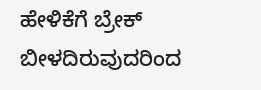ಹೇಳಿಕೆಗೆ ಬ್ರೇಕ್ ಬೀಳದಿರುವುದರಿಂದ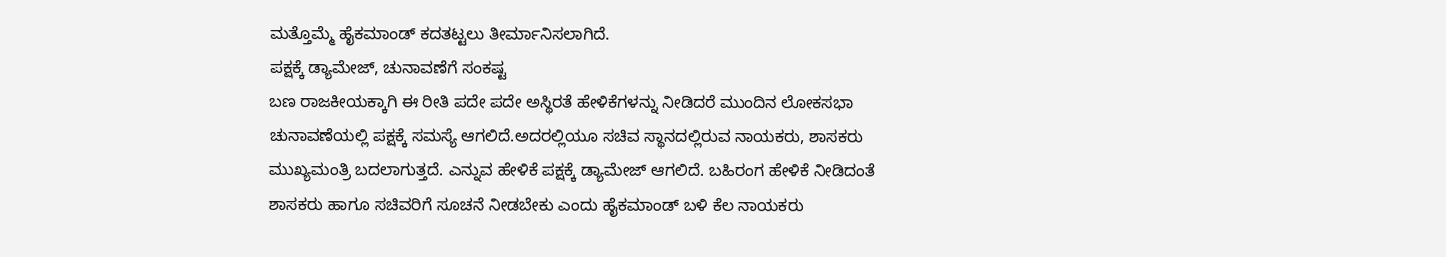ಮತ್ತೊಮ್ಮೆ ಹೈಕಮಾಂಡ್ ಕದತಟ್ಟಲು ತೀರ್ಮಾನಿಸಲಾಗಿದೆ.
ಪಕ್ಷಕ್ಕೆ ಡ್ಯಾಮೇಜ್, ಚುನಾವಣೆಗೆ ಸಂಕಷ್ಟ
ಬಣ ರಾಜಕೀಯಕ್ಕಾಗಿ ಈ ರೀತಿ ಪದೇ ಪದೇ ಅಸ್ಥಿರತೆ ಹೇಳಿಕೆಗಳನ್ನು ನೀಡಿದರೆ ಮುಂದಿನ ಲೋಕಸಭಾ ಚುನಾವಣೆಯಲ್ಲಿ ಪಕ್ಷಕ್ಕೆ ಸಮಸ್ಯೆ ಆಗಲಿದೆ.ಅದರಲ್ಲಿಯೂ ಸಚಿವ ಸ್ಥಾನದಲ್ಲಿರುವ ನಾಯಕರು, ಶಾಸಕರು ಮುಖ್ಯಮಂತ್ರಿ ಬದಲಾಗುತ್ತದೆ. ಎನ್ನುವ ಹೇಳಿಕೆ ಪಕ್ಷಕ್ಕೆ ಡ್ಯಾಮೇಜ್ ಆಗಲಿದೆ. ಬಹಿರಂಗ ಹೇಳಿಕೆ ನೀಡಿದಂತೆ ಶಾಸಕರು ಹಾಗೂ ಸಚಿವರಿಗೆ ಸೂಚನೆ ನೀಡಬೇಕು ಎಂದು ಹೈಕಮಾಂಡ್ ಬಳಿ ಕೆಲ ನಾಯಕರು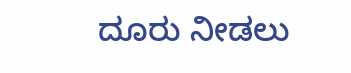ದೂರು ನೀಡಲು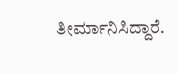ತೀರ್ಮಾನಿಸಿದ್ದಾರೆ.